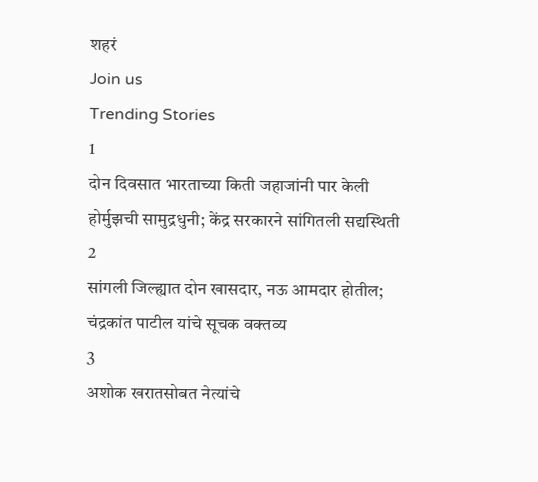शहरं
Join us
Trending Stories
1
दोन दिवसात भारताच्या किती जहाजांनी पार केली होर्मुझची सामुद्रधुनी; केंद्र सरकारने सांगितली सद्यस्थिती
2
सांगली जिल्ह्यात दोन खासदार, नऊ आमदार होतील; चंद्रकांत पाटील यांचे सूचक वक्तव्य
3
अशोक खरातसोबत नेत्यांचे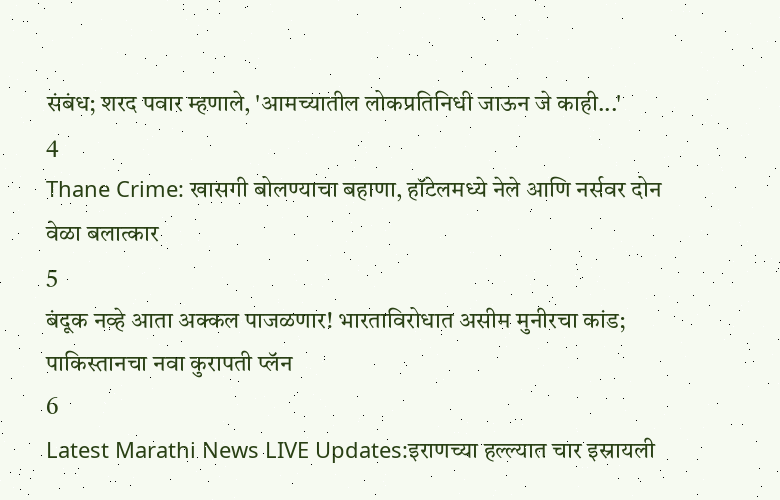संबंध; शरद पवार म्हणाले, 'आमच्यातील लोकप्रतिनिधी जाऊन जे काही...'
4
Thane Crime: खासगी बोलण्याचा बहाणा, हॉटेलमध्ये नेले आणि नर्सवर दोन वेळा बलात्कार
5
बंदूक नव्हे आता अक्कल पाजळणार! भारताविरोधात असीम मुनीरचा कांड; पाकिस्तानचा नवा कुरापती प्लॅन
6
Latest Marathi News LIVE Updates:इराणच्या हल्ल्यात चार इस्रायली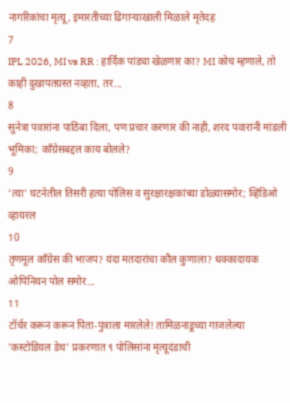नागरिकांचा मृत्यू, इमारतीच्या ढिगाऱ्याखाली मिळाले मृतेदह
7
IPL 2026, MI vs RR : हार्दिक पांड्या खेळणार का? MI कोच म्हणाले, तो काही दुखापतग्रस्त नव्हता, तर...
8
सुनेत्रा पवारांना पाठिंबा दिला, पण प्रचार करणार की नाही, शरद पवारांनी मांडली भूमिका; काँग्रेसबद्दल काय बोलले?
9
‘त्या’ घटनेतील तिसरी हत्या पोलिस व सुरक्षारक्षकांच्या डोळ्यासमोर; व्हिडिओ व्हायरल
10
तृणमूल काँग्रेस की भाजप? यंदा मतदारांचा कौल कुणाला? धक्कादायक ओपिनियन पोल समोर...
11
टॉर्चर करून करून पिता-पुत्राला मारलेले! तामिळनाडूच्या गाजलेल्या 'कस्टोडियल डेथ' प्रकरणात ९ पोलिसांना मृत्यूदंडाची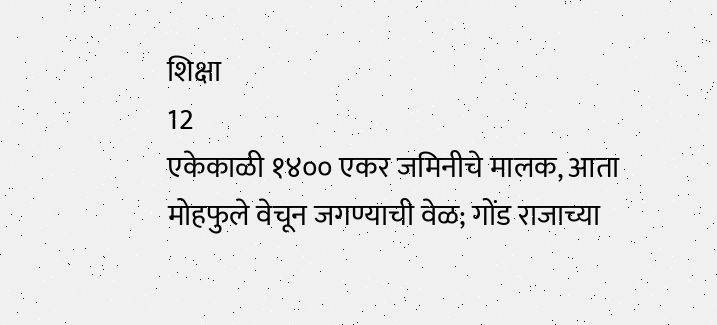शिक्षा
12
एकेकाळी १४०० एकर जमिनीचे मालक, आता मोहफुले वेचून जगण्याची वेळ; गोंड राजाच्या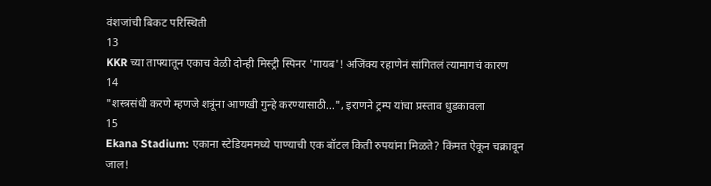वंशजांची बिकट परिस्थिती
13
KKR च्या ताफ्यातून एकाच वेळी दोन्ही मिस्ट्री स्पिनर 'गायब'! अजिंक्य रहाणेनं सांगितलं त्यामागचं कारण
14
"शस्त्रसंधी करणे म्हणजे शत्रूंना आणखी गुन्हे करण्यासाठी...", इराणने ट्रम्प यांचा प्रस्ताव धुडकावला
15
Ekana Stadium: एकाना स्टेडियममध्ये पाण्याची एक बॉटल किती रुपयांना मिळते? किंमत ऐकून चक्रावून जाल!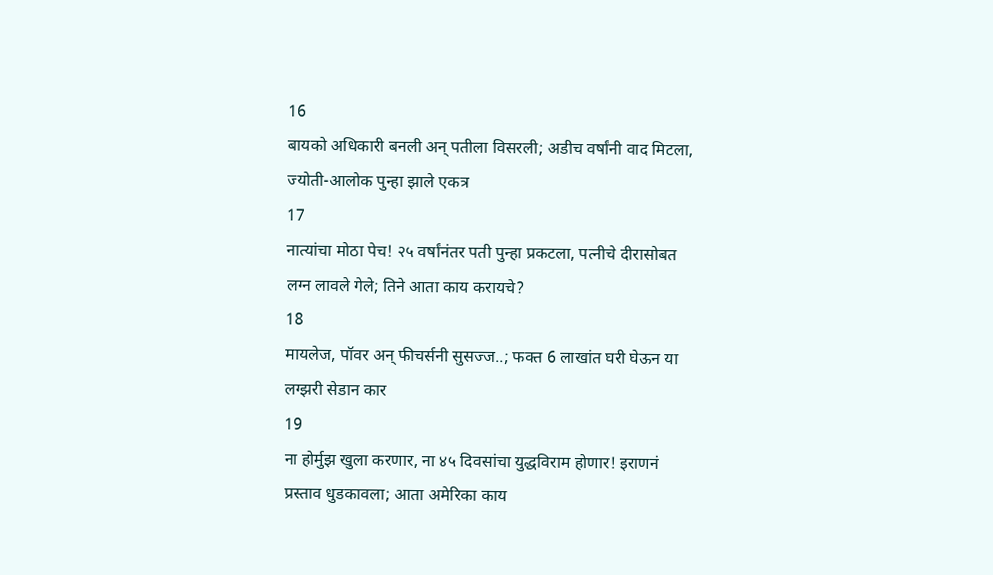16
बायको अधिकारी बनली अन् पतीला विसरली; अडीच वर्षांनी वाद मिटला, ज्योती-आलोक पुन्हा झाले एकत्र
17
नात्यांचा मोठा पेच! २५ वर्षांनंतर पती पुन्हा प्रकटला, पत्नीचे दीरासोबत लग्न लावले गेले; तिने आता काय करायचे?
18
मायलेज, पॉवर अन् फीचर्सनी सुसज्ज..; फक्त 6 लाखांत घरी घेऊन या लग्झरी सेडान कार
19
ना होर्मुझ खुला करणार, ना ४५ दिवसांचा युद्धविराम होणार! इराणनं प्रस्ताव धुडकावला; आता अमेरिका काय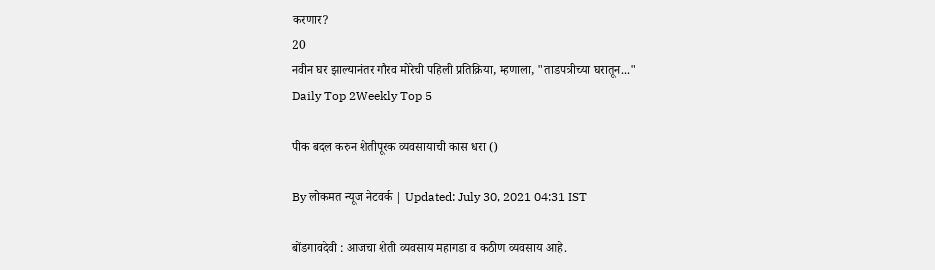करणार?
20
नवीन घर झाल्यानंतर गौरव मोरेची पहिली प्रतिक्रिया, म्हणाला, "ताडपत्रीच्या घरातून..."
Daily Top 2Weekly Top 5

पीक बदल करुन शेतीपूरक व्यवसायाची कास धरा ()

By लोकमत न्यूज नेटवर्क | Updated: July 30, 2021 04:31 IST

बोंडगावदेवी : आजचा शेती व्यवसाय महागडा व कठीण व्यवसाय आहे.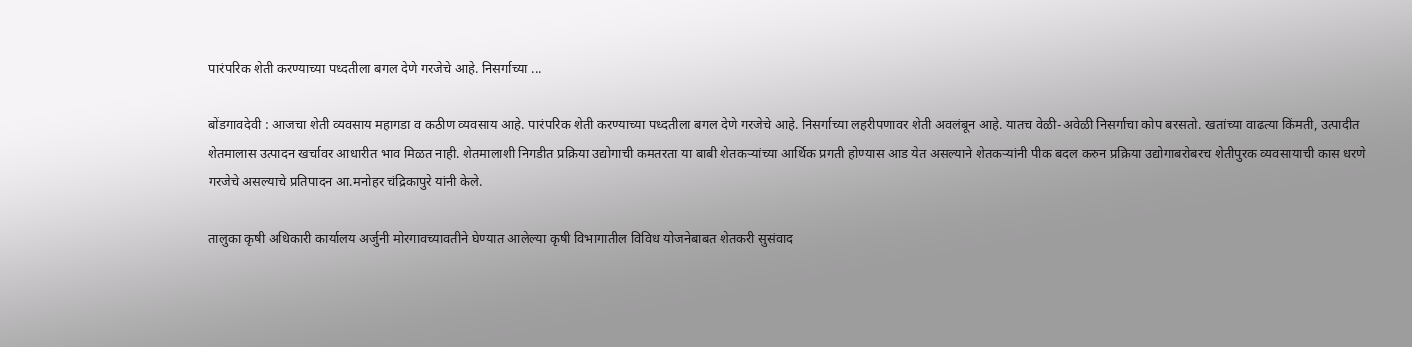पारंपरिक शेती करण्याच्या पध्दतीला बगल देणे गरजेचे आहे. निसर्गाच्या ...

बोंडगावदेवी : आजचा शेती व्यवसाय महागडा व कठीण व्यवसाय आहे. पारंपरिक शेती करण्याच्या पध्दतीला बगल देणे गरजेचे आहे. निसर्गाच्या लहरीपणावर शेती अवलंबून आहे. यातच वेळी-अवेळी निसर्गाचा कोप बरसतो. खतांच्या वाढत्या किंमती, उत्पादीत शेतमालास उत्पादन खर्चावर आधारीत भाव मिळत नाही. शेतमालाशी निगडीत प्रक्रिया उद्योगाची कमतरता या बाबी शेतकऱ्यांच्या आर्थिक प्रगती होण्यास आड येत असल्याने शेतकऱ्यांनी पीक बदल करुन प्रक्रिया उद्योगाबरोबरच शेतीपुरक व्यवसायाची कास धरणे गरजेचे असल्याचे प्रतिपादन आ.मनोहर चंद्रिकापुरे यांनी केले.

तालुका कृषी अधिकारी कार्यालय अर्जुनी मोरगावच्यावतीने घेण्यात आलेल्या कृषी विभागातील विविध योजनेबाबत शेतकरी सुसंवाद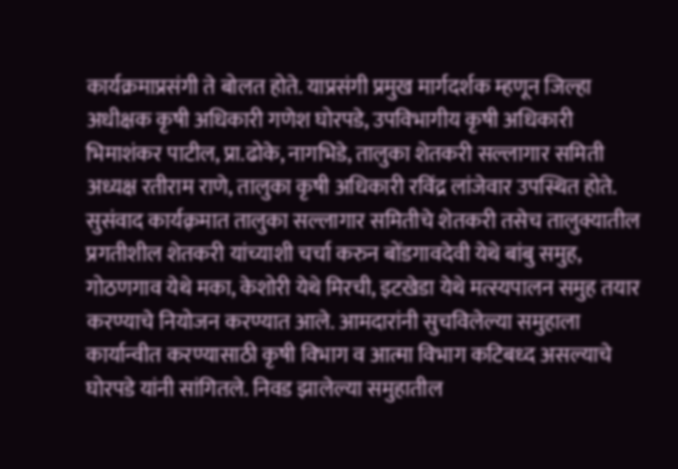कार्यक्रमाप्रसंगी ते बोलत होते. याप्रसंगी प्रमुख मार्गदर्शक म्हणून जिल्हा अधीक्षक कृषी अधिकारी गणेश घोरपडे, उपविभागीय कृषी अधिकारी भिमाशंकर पाटील, प्रा.ढोके, नागभिडे, तालुका शेतकरी सल्लागार समिती अध्यक्ष रतीराम राणे, तालुका कृषी अधिकारी रविंद्र लांजेवार उपस्थित होते. सुसंवाद कार्यक़्रमात तालुका सल्लागार समितीचे शेतकरी तसेच तालुक्यातील प्रगतीशील शेतकरी यांच्याशी चर्चा करुन बोंडगावदेवी येथे बांबु समुह, गोठणगाव येथे मका, केशोरी येथे मिरची, इटखेडा येथे मत्स्यपालन समुह तयार करण्याचे नियोजन करण्यात आले. आमदारांनी सुचविलेल्या समुहाला कार्यान्वीत करण्यासाठी कृषी विभाग व आत्मा विभाग कटिबध्द असल्याचे घोरपडे यांनी सांगितले. निवड झालेल्या समुहातील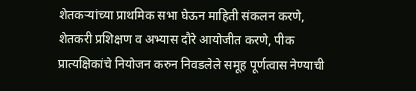शेतकऱ्यांच्या प्राथमिक सभा घेऊन माहिती संकलन करणे, शेतकरी प्रशिक्षण व अभ्यास दौरे आयोजीत करणे, पीक प्रात्यक्षिकांचे नियोजन करुन निवडलेले समूह पूर्णत्वास नेण्याची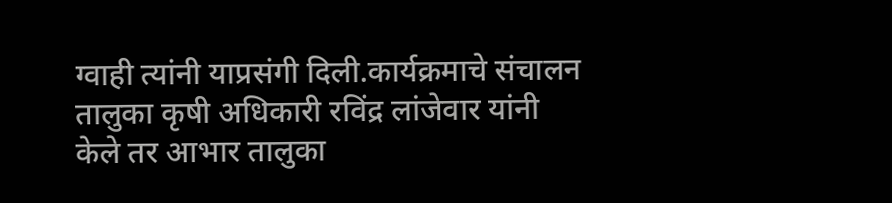ग्वाही त्यांनी याप्रसंगी दिली.कार्यक्रमाचे संचालन तालुका कृषी अधिकारी रविंद्र लांजेवार यांनी केले तर आभार तालुका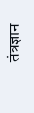तंत्रज्ञान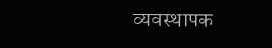व्यवस्थापक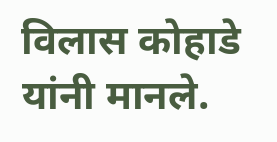विलास कोहाडे यांनी मानले.